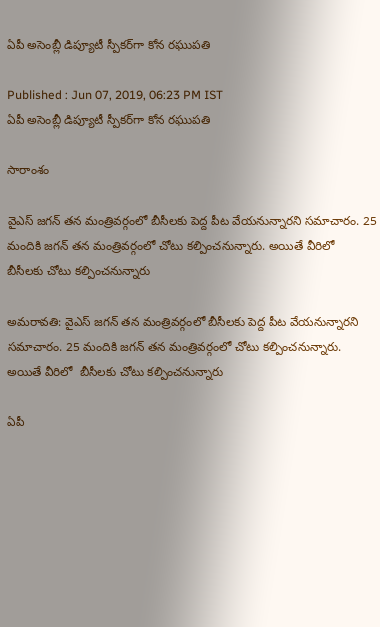ఏపీ అసెంబ్లీ డిప్యూటీ స్పీకర్‌గా కోన రఘుపతి

Published : Jun 07, 2019, 06:23 PM IST
ఏపీ అసెంబ్లీ డిప్యూటీ స్పీకర్‌గా కోన రఘుపతి

సారాంశం

వైఎస్ జగన్ తన మంత్రివర్గంలో బీసీలకు పెద్ద పీట వేయనున్నారని సమాచారం. 25 మందికి జగన్ తన మంత్రివర్గంలో చోటు కల్పించనున్నారు. అయితే వీరిలో  బీసీలకు చోటు కల్పించనున్నారు

అమరావతి: వైఎస్ జగన్ తన మంత్రివర్గంలో బీసీలకు పెద్ద పీట వేయనున్నారని సమాచారం. 25 మందికి జగన్ తన మంత్రివర్గంలో చోటు కల్పించనున్నారు. అయితే వీరిలో  బీసీలకు చోటు కల్పించనున్నారు

ఏపీ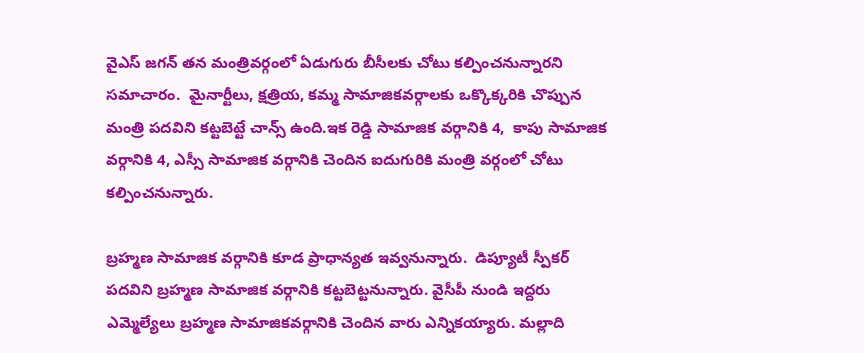వైఎస్ జగన్ తన మంత్రివర్గంలో ఏడుగురు బీసీలకు చోటు కల్పించనున్నారని సమాచారం.  మైనార్టీలు, క్షత్రియ, కమ్మ సామాజికవర్గాలకు ఒక్కొక్కరికి చొప్పున మంత్రి పదవిని కట్టబెట్టే చాన్స్ ఉంది.ఇక రెడ్డి సామాజిక వర్గానికి 4,  కాపు సామాజిక వర్గానికి 4, ఎస్సీ సామాజిక వర్గానికి చెందిన ఐదుగురికి మంత్రి వర్గంలో చోటు కల్పించనున్నారు.

బ్రహ్మణ సామాజిక వర్గానికి కూడ ప్రాధాన్యత ఇవ్వనున్నారు.  డిప్యూటీ స్పీకర్‌ పదవిని బ్రహ్మణ సామాజిక వర్గానికి కట్టబెట్టనున్నారు. వైసీపీ నుండి ఇద్దరు ఎమ్మెల్యేలు బ్రహ్మణ సామాజికవర్గానికి చెందిన వారు ఎన్నికయ్యారు. మల్లాది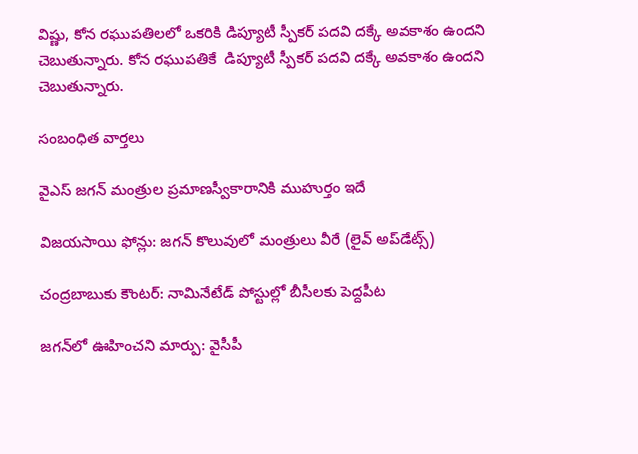విష్ణు, కోన రఘుపతిలలో ఒకరికి డిప్యూటీ స్పీకర్ పదవి దక్కే అవకాశం ఉందని చెబుతున్నారు. కోన రఘుపతికే  డిప్యూటీ స్పీకర్ పదవి దక్కే అవకాశం ఉందని చెబుతున్నారు.

సంబంధిత వార్తలు

వైఎస్ జగన్ మంత్రుల ప్రమాణస్వీకారానికి ముహుర్తం ఇదే

విజయసాయి ఫోన్లు: జగన్ కొలువులో మంత్రులు వీరే (లైవ్ అప్‌డేట్స్)

చంద్రబాబుకు కౌంటర్: నామినేటేడ్ పోస్టుల్లో బీసీలకు పెద్దపీట

జగన్‌లో ఊహించని మార్పు: వైసీపీ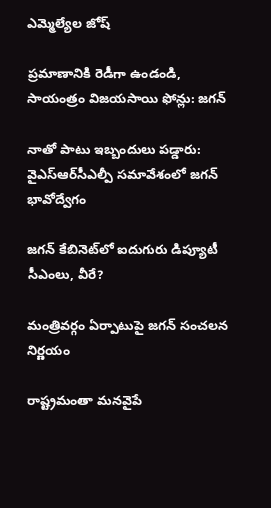ఎమ్మెల్యేల జోష్

ప్రమాణానికి రెడీగా ఉండండి, సాయంత్రం విజయసాయి ఫోన్లు: జగన్

నాతో పాటు ఇబ్బందులు పడ్డారు: వైఎస్‌ఆర్‌సీఎల్పీ సమావేశంలో జగన్ భావోద్వేగం

జగన్ కేబినెట్‌లో ఐదుగురు డిప్యూటీ సీఎంలు, వీరే?

మంత్రివర్గం ఏర్పాటుపై జగన్ సంచలన నిర్ణయం

రాష్ట్రమంతా మనవైపే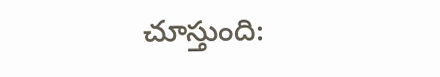చూస్తుంది: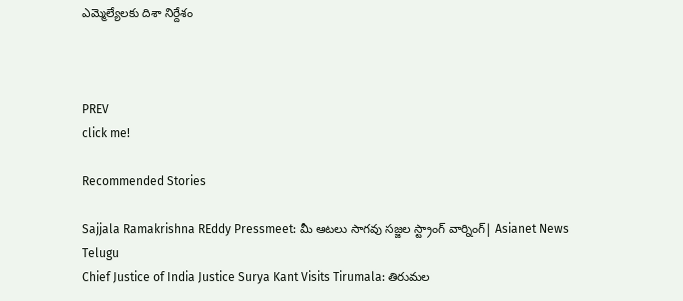ఎమ్మెల్యేలకు దిశా నిర్దేశం



PREV
click me!

Recommended Stories

Sajjala Ramakrishna REddy Pressmeet: మీ ఆటలు సాగవు సజ్జల స్ట్రాంగ్ వార్నింగ్| Asianet News Telugu
Chief Justice of India Justice Surya Kant Visits Tirumala: తిరుమల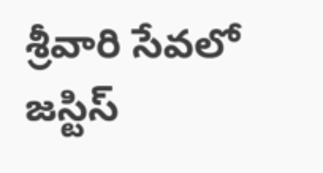శ్రీవారి సేవలో జస్టిస్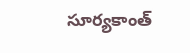సూర్యకాంత్